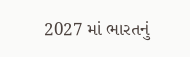2027 માં ભારતનું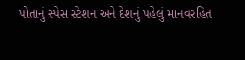પોતાનું સ્પેસ સ્ટેશન અને દેશનું પહેલું માનવરહિત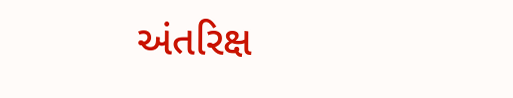અંતરિક્ષ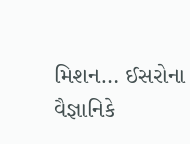મિશન… ઈસરોના વૈજ્ઞાનિકે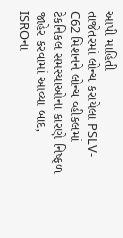આપી માહિતી
તાજેતરમાં લોન્ચ કરાયેલા PSLV-C62 મિશનને લોન્ચ વ્હીકલમાં ટેકનિકલ સમસ્યાઓના કારણે નિષ્ફળ જાહેર કરવામાં આવ્યા બાદ, ISROના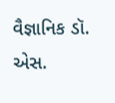વૈજ્ઞાનિક ડૉ. એસ.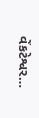વેંકટેશ્વર…